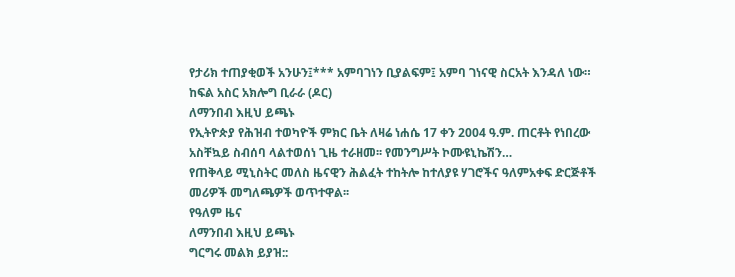የታሪክ ተጠያቂወች አንሁን፤*** አምባገነን ቢያልፍም፤ አምባ ገነናዊ ስርአት እንዳለ ነው። ከፍል አስር አክሎግ ቢራራ (ዶር)
ለማንበብ እዚህ ይጫኑ
የኢትዮጵያ የሕዝብ ተወካዮች ምክር ቤት ለዛሬ ነሐሴ 17 ቀን 2004 ዓ.ም. ጠርቶት የነበረው አስቸኳይ ስብሰባ ላልተወሰነ ጊዜ ተራዘመ፡፡ የመንግሥት ኮሙዩኒኬሽን…
የጠቅላይ ሚኒስትር መለስ ዜናዊን ሕልፈት ተከትሎ ከተለያዩ ሃገሮችና ዓለምአቀፍ ድርጅቶች መሪዎች መግለጫዎች ወጥተዋል፡፡
የዓለም ዜና
ለማንበብ እዚህ ይጫኑ
ግርግሩ መልክ ይያዝ::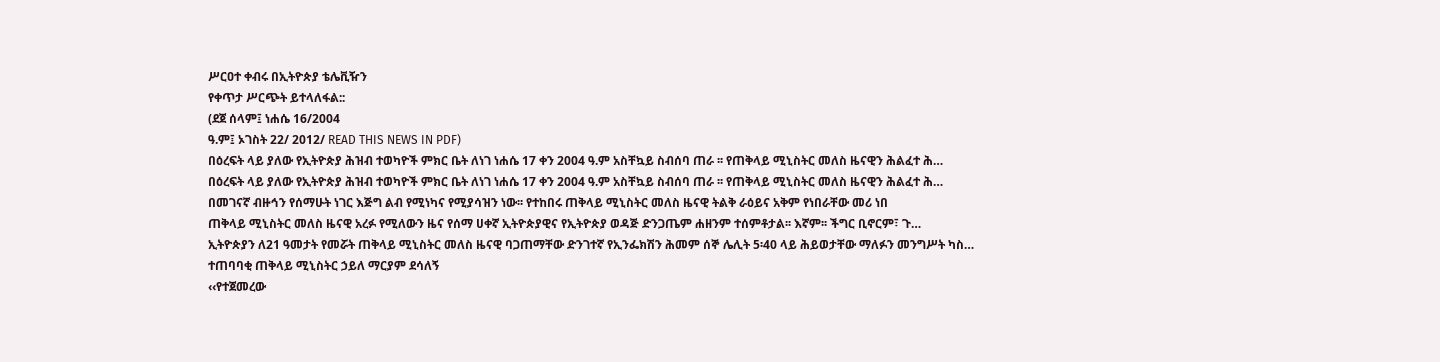ሥርዐተ ቀብሩ በኢትዮጵያ ቴሌቪዥን
የቀጥታ ሥርጭት ይተላለፋል::
(ደጀ ሰላም፤ ነሐሴ 16/2004
ዓ.ም፤ ኦገስት 22/ 2012/ READ THIS NEWS IN PDF)
በዕረፍት ላይ ያለው የኢትዮጵያ ሕዝብ ተወካዮች ምክር ቤት ለነገ ነሐሴ 17 ቀን 2004 ዓ.ም አስቸኳይ ስብሰባ ጠራ ፡፡ የጠቅላይ ሚኒስትር መለስ ዜናዊን ሕልፈተ ሕ…
በዕረፍት ላይ ያለው የኢትዮጵያ ሕዝብ ተወካዮች ምክር ቤት ለነገ ነሐሴ 17 ቀን 2004 ዓ.ም አስቸኳይ ስብሰባ ጠራ ፡፡ የጠቅላይ ሚኒስትር መለስ ዜናዊን ሕልፈተ ሕ…
በመገናኛ ብዙኅን የሰማሁት ነገር እጅግ ልብ የሚነካና የሚያሳዝን ነው፡፡ የተከበሩ ጠቅላይ ሚኒስትር መለስ ዜናዊ ትልቅ ራዕይና አቅም የነበራቸው መሪ ነበ
ጠቅላይ ሚኒስትር መለስ ዜናዊ አረፉ የሚለውን ዜና የሰማ ሀቀኛ ኢትዮጵያዊና የኢትዮጵያ ወዳጅ ድንጋጤም ሐዘንም ተሰምቶታል፡፡ እኛም፡፡ ችግር ቢኖርም፣ ጉ…
ኢትዮጵያን ለ21 ዓመታት የመሯት ጠቅላይ ሚኒስትር መለስ ዜናዊ ባጋጠማቸው ድንገተኛ የኢንፌክሽን ሕመም ሰኞ ሌሊት 5፡40 ላይ ሕይወታቸው ማለፉን መንግሥት ካስ…
ተጠባባቂ ጠቅላይ ሚኒስትር ኃይለ ማርያም ደሳለኝ
‹‹የተጀመረው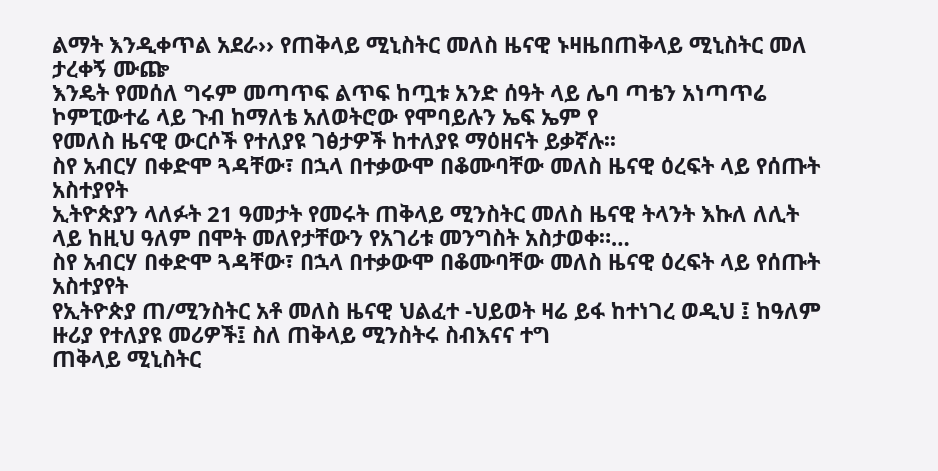ልማት እንዲቀጥል አደራ›› የጠቅላይ ሚኒስትር መለስ ዜናዊ ኑዛዜበጠቅላይ ሚኒስትር መለ
ታረቀኝ ሙጬ
እንዴት የመሰለ ግሩም መጣጥፍ ልጥፍ ከጧቱ አንድ ሰዓት ላይ ሌባ ጣቴን አነጣጥሬ ኮምፒውተሬ ላይ ጉብ ከማለቴ አለወትሮው የሞባይሉን ኤፍ ኤም የ
የመለስ ዜናዊ ውርሶች የተለያዩ ገፅታዎች ከተለያዩ ማዕዘናት ይቃኛሉ፡፡
ስየ አብርሃ በቀድሞ ጓዳቸው፣ በኋላ በተቃውሞ በቆሙባቸው መለስ ዜናዊ ዕረፍት ላይ የሰጡት አስተያየት
ኢትዮጵያን ላለፉት 21 ዓመታት የመሩት ጠቅላይ ሚንስትር መለስ ዜናዊ ትላንት እኩለ ለሊት ላይ ከዚህ ዓለም በሞት መለየታቸውን የአገሪቱ መንግስት አስታወቀ።…
ስየ አብርሃ በቀድሞ ጓዳቸው፣ በኋላ በተቃውሞ በቆሙባቸው መለስ ዜናዊ ዕረፍት ላይ የሰጡት አስተያየት
የኢትዮጵያ ጠ/ሚንስትር አቶ መለስ ዜናዊ ህልፈተ -ህይወት ዛሬ ይፋ ከተነገረ ወዲህ ፤ ከዓለም ዙሪያ የተለያዩ መሪዎች፤ ስለ ጠቅላይ ሚንስትሩ ስብእናና ተግ
ጠቅላይ ሚኒስትር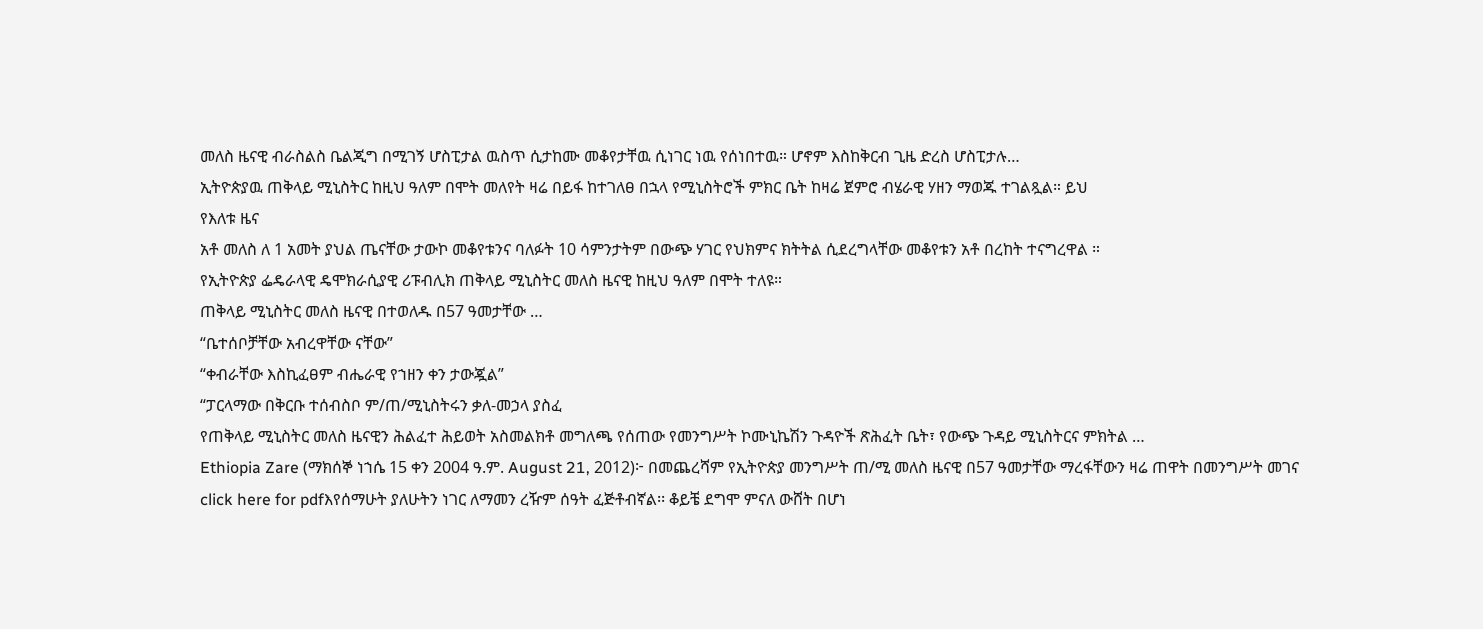መለስ ዜናዊ ብራስልስ ቤልጂግ በሚገኝ ሆስፒታል ዉስጥ ሲታከሙ መቆየታቸዉ ሲነገር ነዉ የሰነበተዉ። ሆኖም እስከቅርብ ጊዜ ድረስ ሆስፒታሉ…
ኢትዮጵያዉ ጠቅላይ ሚኒስትር ከዚህ ዓለም በሞት መለየት ዛሬ በይፋ ከተገለፀ በኋላ የሚኒስትሮች ምክር ቤት ከዛሬ ጀምሮ ብሄራዊ ሃዘን ማወጁ ተገልጿል። ይህ
የእለቱ ዜና
አቶ መለስ ለ 1 አመት ያህል ጤናቸው ታውኮ መቆየቱንና ባለፉት 10 ሳምንታትም በውጭ ሃገር የህክምና ክትትል ሲደረግላቸው መቆየቱን አቶ በረከት ተናግረዋል ።
የኢትዮጵያ ፌዴራላዊ ዴሞክራሲያዊ ሪፑብሊክ ጠቅላይ ሚኒስትር መለስ ዜናዊ ከዚህ ዓለም በሞት ተለዩ።
ጠቅላይ ሚኒስትር መለስ ዜናዊ በተወለዱ በ57 ዓመታቸው …
“ቤተሰቦቻቸው አብረዋቸው ናቸው”
“ቀብራቸው እስኪፈፀም ብሔራዊ የኀዘን ቀን ታውጇል”
“ፓርላማው በቅርቡ ተሰብስቦ ም/ጠ/ሚኒስትሩን ቃለ-መኃላ ያስፈ
የጠቅላይ ሚኒስትር መለስ ዜናዊን ሕልፈተ ሕይወት አስመልክቶ መግለጫ የሰጠው የመንግሥት ኮሙኒኬሽን ጉዳዮች ጽሕፈት ቤት፣ የውጭ ጉዳይ ሚኒስትርና ምክትል …
Ethiopia Zare (ማክሰኞ ነኀሴ 15 ቀን 2004 ዓ.ም. August 21, 2012)፦ በመጨረሻም የኢትዮጵያ መንግሥት ጠ/ሚ መለስ ዜናዊ በ57 ዓመታቸው ማረፋቸውን ዛሬ ጠዋት በመንግሥት መገና
click here for pdfእየሰማሁት ያለሁትን ነገር ለማመን ረዥም ሰዓት ፈጅቶብኛል፡፡ ቆይቼ ደግሞ ምናለ ውሸት በሆነ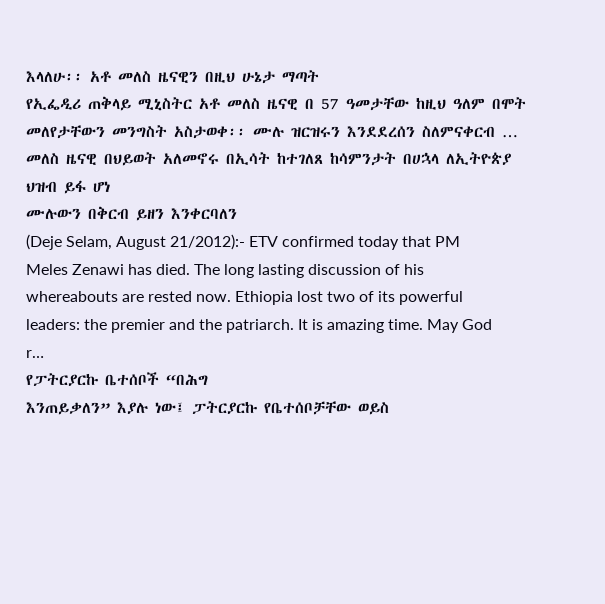እላለሁ፡፡ አቶ መለስ ዜናዊን በዚህ ሁኔታ ማጣት
የኢፌዲሪ ጠቅላይ ሚኒስትር አቶ መለስ ዜናዊ በ 57 ዓመታቸው ከዚህ ዓለም በሞት መለየታቸውን መንግስት አስታወቀ፡፡ ሙሉ ዝርዝሩን እንደደረሰን ስለምናቀርብ …
መለስ ዜናዊ በህይወት አለመኖሩ በኢሳት ከተገለጸ ከሳምንታት በሀኋላ ለኢትዮጵያ ህዝብ ይፋ ሆነ
ሙሉውን በቅርብ ይዘን እንቀርባለን
(Deje Selam, August 21/2012):- ETV confirmed today that PM Meles Zenawi has died. The long lasting discussion of his whereabouts are rested now. Ethiopia lost two of its powerful leaders: the premier and the patriarch. It is amazing time. May God r…
የፓትርያርኩ ቤተሰቦች “በሕግ
እንጠይቃለን” እያሉ ነው፤ ፓትርያርኩ የቤተሰቦቻቸው ወይስ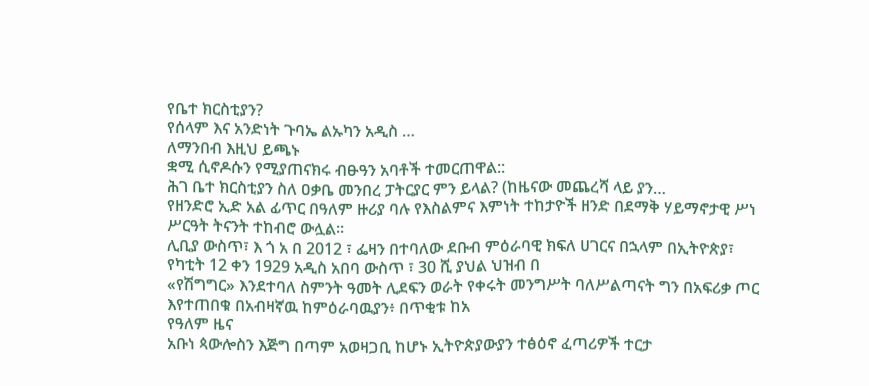የቤተ ክርስቲያን?
የሰላም እና አንድነት ጉባኤ ልኡካን አዲስ …
ለማንበብ እዚህ ይጫኑ
ቋሚ ሲኖዶሱን የሚያጠናክሩ ብፁዓን አባቶች ተመርጠዋል::
ሕገ ቤተ ክርስቲያን ስለ ዐቃቤ መንበረ ፓትርያር ምን ይላል? (ከዜናው መጨረሻ ላይ ያን…
የዘንድሮ ኢድ አል ፊጥር በዓለም ዙሪያ ባሉ የእስልምና እምነት ተከታዮች ዘንድ በደማቅ ሃይማኖታዊ ሥነ ሥርዓት ትናንት ተከብሮ ውሏል።
ሊቢያ ውስጥ፣ እ ጎ አ በ 2012 ፣ ፌዛን በተባለው ደቡብ ምዕራባዊ ክፍለ ሀገርና በኋላም በኢትዮጵያ፣ የካቲት 12 ቀን 1929 አዲስ አበባ ውስጥ ፣ 30 ሺ ያህል ህዝብ በ
«የሽግግር» እንደተባለ ስምንት ዓመት ሊደፍን ወራት የቀሩት መንግሥት ባለሥልጣናት ግን በአፍሪቃ ጦር እየተጠበቁ በአብዛኛዉ ከምዕራባዉያን፥ በጥቂቱ ከአ
የዓለም ዜና
አቡነ ጳውሎስን እጅግ በጣም አወዛጋቢ ከሆኑ ኢትዮጵያውያን ተፅዕኖ ፈጣሪዎች ተርታ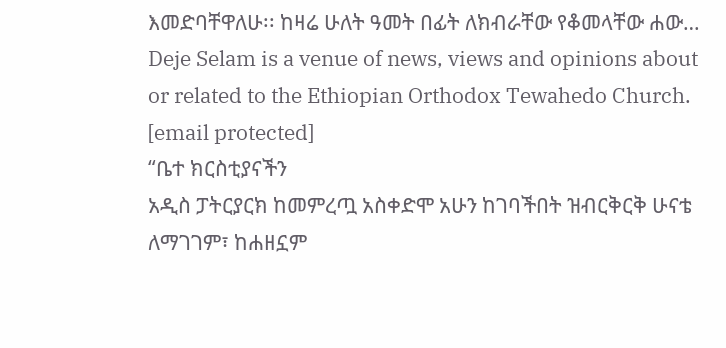እመድባቸዋለሁ፡፡ ከዛሬ ሁለት ዓመት በፊት ለክብራቸው የቆመላቸው ሐው…
Deje Selam is a venue of news, views and opinions about or related to the Ethiopian Orthodox Tewahedo Church. [email protected]
“ቤተ ክርስቲያናችን
አዲስ ፓትርያርክ ከመምረጧ አስቀድሞ አሁን ከገባችበት ዝብርቅርቅ ሁናቴ ለማገገም፣ ከሐዘኗም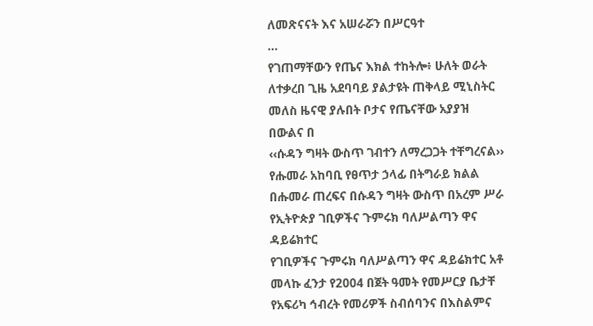ለመጽናናት እና አሠራሯን በሥርዓተ
…
የገጠማቸውን የጤና እክል ተከትሎ፥ ሁለት ወራት ለተቃረበ ጊዜ አደባባይ ያልታዩት ጠቅላይ ሚኒስትር መለስ ዜናዊ ያሉበት ቦታና የጤናቸው አያያዝ በውልና በ
‹‹ሱዳን ግዛት ውስጥ ገብተን ለማረጋጋት ተቸግረናል›› የሑመራ አከባቢ የፀጥታ ኃላፊ በትግራይ ክልል በሑመራ ጠረፍና በሱዳን ግዛት ውስጥ በአረም ሥራ
የኢትዮጵያ ገቢዎችና ጉምሩክ ባለሥልጣን ዋና ዳይሬክተር
የገቢዎችና ጉምሩክ ባለሥልጣን ዋና ዳይሬክተር አቶ መላኩ ፈንታ የ2004 በጀት ዓመት የመሥርያ ቤታቸ
የአፍሪካ ኅብረት የመሪዎች ስብሰባንና በእስልምና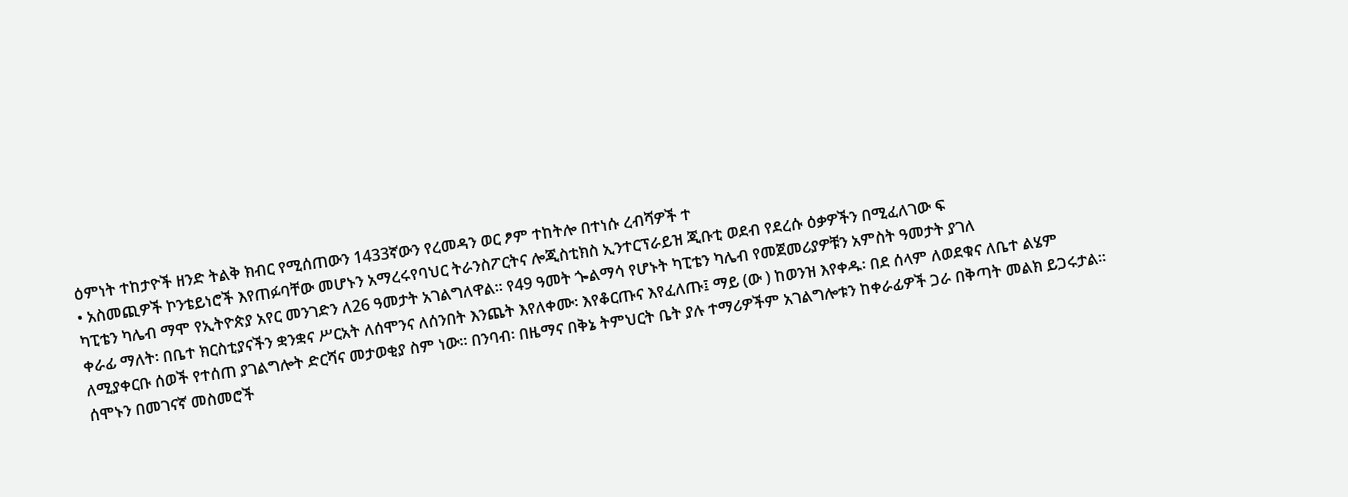ዕምነት ተከታዮች ዘንድ ትልቅ ክብር የሚሰጠውን 1433ኛውን የረመዳን ወር ፆም ተከትሎ በተነሱ ረብሻዎች ተ
• አስመጪዎች ኮንቴይነሮች እየጠፉባቸው መሆኑን አማረሩየባህር ትራንስፖርትና ሎጂስቲክስ ኢንተርፕራይዝ ጂቡቲ ወደብ የደረሱ ዕቃዎችን በሚፈለገው ፍ
ካፒቴን ካሌብ ማሞ የኢትዮጵያ አየር መንገድን ለ26 ዓመታት አገልግለዋል፡፡ የ49 ዓመት ጐልማሳ የሆኑት ካፒቴን ካሌብ የመጀመሪያዎቹን አምስት ዓመታት ያገለ
ቀራፊ ማለት፡ በቤተ ክርስቲያናችን ቋንቋና ሥርአት ለሰሞንና ለሰንበት እንጨት እየለቀሙ፡ እየቆርጡና እየፈለጡ፤ ማይ (ው ) ከወንዝ እየቀዱ፡ በደ ሰላም ለወደቁና ለቤተ ልሄም ለሚያቀርቡ ሰወች የተሰጠ ያገልግሎት ድርሻና መታወቂያ ስም ነው። በንባብ፡ በዜማና በቅኔ ትምህርት ቤት ያሉ ተማሪዎችም አገልግሎቱን ከቀራፊዎች ጋራ በቅጣት መልክ ይጋሩታል። ሰሞኑን በመገናኛ መስመሮች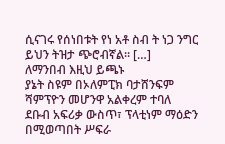ሲናገሩ የሰነበቱት የነ አቶ ስብ ት ነጋ ንግር ይህን ትዝታ ጭሮብኛል። […]
ለማንበብ እዚህ ይጫኑ
ያኔት ስዩም በኦለምፒክ ባታሸንፍም ሻምፕዮን መሆንዋ አልቀረም ተባለ
ደቡብ አፍሪቃ ውስጥ፣ ፕላቲነም ማዕድን በሚወጣበት ሥፍራ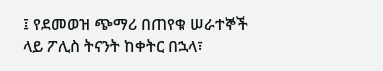፤ የደመወዝ ጭማሪ በጠየቁ ሠራተኞች ላይ ፖሊስ ትናንት ከቀትር በኋላ፣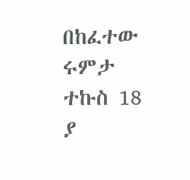በከፈተው ሩምታ ተኩስ 18 ያ